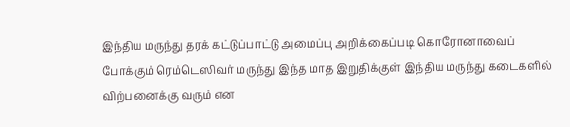இந்திய மருந்து தரக் கட்டுப்பாட்டு அமைப்பு அறிக்கைப்படி கொரோனாவைப் போக்கும் ரெம்டெஸிவர் மருந்து இந்த மாத இறுதிக்குள் இந்திய மருந்து கடைகளில் விற்பனைக்கு வரும் என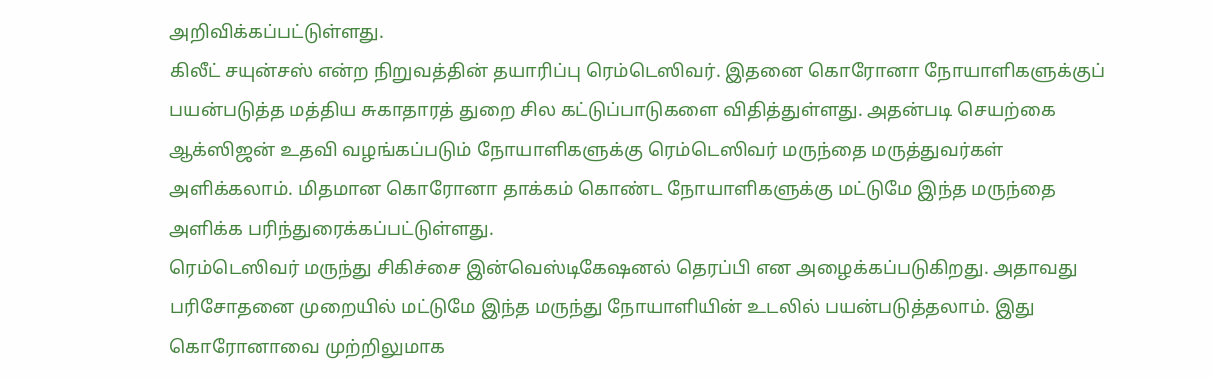அறிவிக்கப்பட்டுள்ளது.
கிலீட் சயுன்சஸ் என்ற நிறுவத்தின் தயாரிப்பு ரெம்டெஸிவர். இதனை கொரோனா நோயாளிகளுக்குப் பயன்படுத்த மத்திய சுகாதாரத் துறை சில கட்டுப்பாடுகளை விதித்துள்ளது. அதன்படி செயற்கை ஆக்ஸிஜன் உதவி வழங்கப்படும் நோயாளிகளுக்கு ரெம்டெஸிவர் மருந்தை மருத்துவர்கள் அளிக்கலாம். மிதமான கொரோனா தாக்கம் கொண்ட நோயாளிகளுக்கு மட்டுமே இந்த மருந்தை அளிக்க பரிந்துரைக்கப்பட்டுள்ளது.
ரெம்டெஸிவர் மருந்து சிகிச்சை இன்வெஸ்டிகேஷனல் தெரப்பி என அழைக்கப்படுகிறது. அதாவது பரிசோதனை முறையில் மட்டுமே இந்த மருந்து நோயாளியின் உடலில் பயன்படுத்தலாம். இது கொரோனாவை முற்றிலுமாக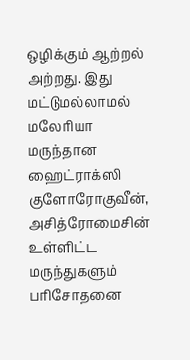ஒழிக்கும் ஆற்றல் அற்றது. இது மட்டுமல்லாமல் மலேரியா மருந்தான ஹைட்ராக்ஸி குளோரோகுவீன், அசித்ரோமைசின் உள்ளிட்ட மருந்துகளும் பரிசோதனை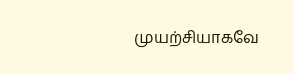முயற்சியாகவே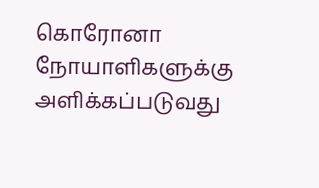கொரோனா நோயாளிகளுக்கு அளிக்கப்படுவது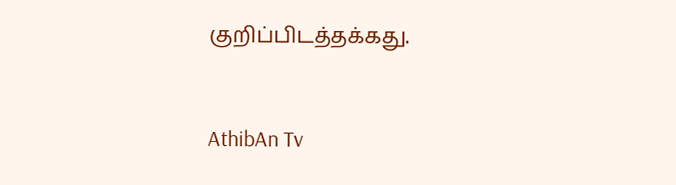குறிப்பிடத்தக்கது.


AthibAn Tv